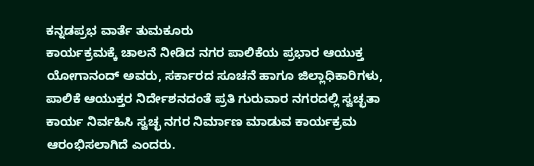ಕನ್ನಡಪ್ರಭ ವಾರ್ತೆ ತುಮಕೂರು
ಕಾರ್ಯಕ್ರಮಕ್ಕೆ ಚಾಲನೆ ನೀಡಿದ ನಗರ ಪಾಲಿಕೆಯ ಪ್ರಭಾರ ಆಯುಕ್ತ ಯೋಗಾನಂದ್ ಅವರು, ಸರ್ಕಾರದ ಸೂಚನೆ ಹಾಗೂ ಜಿಲ್ಲಾಧಿಕಾರಿಗಳು, ಪಾಲಿಕೆ ಆಯುಕ್ತರ ನಿರ್ದೇಶನದಂತೆ ಪ್ರತಿ ಗುರುವಾರ ನಗರದಲ್ಲಿ ಸ್ವಚ್ಛತಾ ಕಾರ್ಯ ನಿರ್ವಹಿಸಿ ಸ್ವಚ್ಛ ನಗರ ನಿರ್ಮಾಣ ಮಾಡುವ ಕಾರ್ಯಕ್ರಮ ಆರಂಭಿಸಲಾಗಿದೆ ಎಂದರು.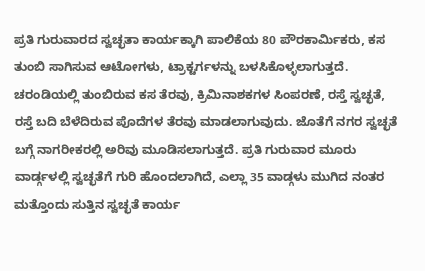ಪ್ರತಿ ಗುರುವಾರದ ಸ್ವಚ್ಛತಾ ಕಾರ್ಯಕ್ಕಾಗಿ ಪಾಲಿಕೆಯ 80 ಪೌರಕಾರ್ಮಿಕರು, ಕಸ ತುಂಬಿ ಸಾಗಿಸುವ ಆಟೋಗಳು, ಟ್ರಾಕ್ಟರ್ಗಳನ್ನು ಬಳಸಿಕೊಳ್ಳಲಾಗುತ್ತದೆ. ಚರಂಡಿಯಲ್ಲಿ ತುಂಬಿರುವ ಕಸ ತೆರವು, ಕ್ರಿಮಿನಾಶಕಗಳ ಸಿಂಪರಣೆ, ರಸ್ತೆ ಸ್ವಚ್ಛತೆ, ರಸ್ತೆ ಬದಿ ಬೆಳೆದಿರುವ ಪೊದೆಗಳ ತೆರವು ಮಾಡಲಾಗುವುದು. ಜೊತೆಗೆ ನಗರ ಸ್ವಚ್ಛತೆ ಬಗ್ಗೆ ನಾಗರೀಕರಲ್ಲಿ ಅರಿವು ಮೂಡಿಸಲಾಗುತ್ತದೆ. ಪ್ರತಿ ಗುರುವಾರ ಮೂರು ವಾರ್ಡ್ಗಳಲ್ಲಿ ಸ್ವಚ್ಛತೆಗೆ ಗುರಿ ಹೊಂದಲಾಗಿದೆ, ಎಲ್ಲಾ 35 ವಾಡ್ಗಳು ಮುಗಿದ ನಂತರ ಮತ್ತೊಂದು ಸುತ್ತಿನ ಸ್ವಚ್ಛತೆ ಕಾರ್ಯ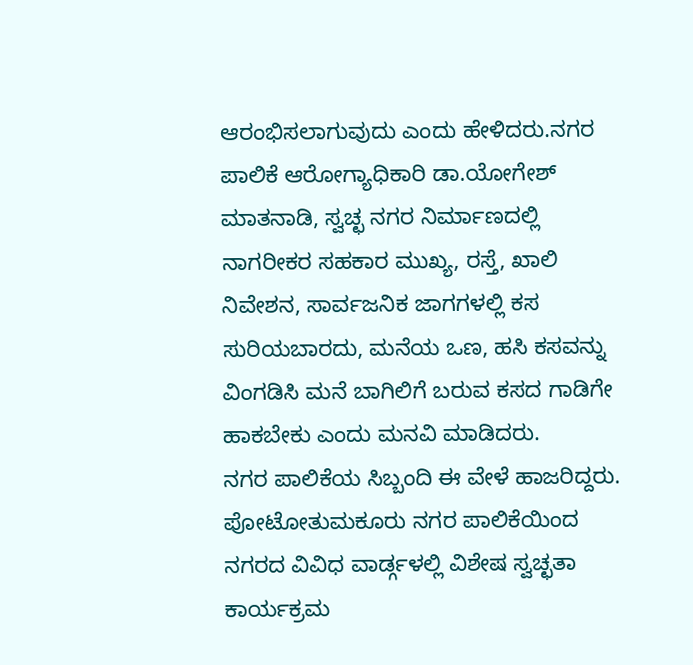ಆರಂಭಿಸಲಾಗುವುದು ಎಂದು ಹೇಳಿದರು.ನಗರ ಪಾಲಿಕೆ ಆರೋಗ್ಯಾಧಿಕಾರಿ ಡಾ.ಯೋಗೇಶ್ ಮಾತನಾಡಿ, ಸ್ವಚ್ಛ ನಗರ ನಿರ್ಮಾಣದಲ್ಲಿ ನಾಗರೀಕರ ಸಹಕಾರ ಮುಖ್ಯ, ರಸ್ತೆ, ಖಾಲಿ ನಿವೇಶನ, ಸಾರ್ವಜನಿಕ ಜಾಗಗಳಲ್ಲಿ ಕಸ ಸುರಿಯಬಾರದು, ಮನೆಯ ಒಣ, ಹಸಿ ಕಸವನ್ನು ವಿಂಗಡಿಸಿ ಮನೆ ಬಾಗಿಲಿಗೆ ಬರುವ ಕಸದ ಗಾಡಿಗೇ ಹಾಕಬೇಕು ಎಂದು ಮನವಿ ಮಾಡಿದರು.
ನಗರ ಪಾಲಿಕೆಯ ಸಿಬ್ಬಂದಿ ಈ ವೇಳೆ ಹಾಜರಿದ್ದರು.
ಪೋಟೋತುಮಕೂರು ನಗರ ಪಾಲಿಕೆಯಿಂದ ನಗರದ ವಿವಿಧ ವಾರ್ಡ್ಗಳಲ್ಲಿ ವಿಶೇಷ ಸ್ವಚ್ಛತಾ ಕಾರ್ಯಕ್ರಮ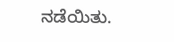ನಡೆಯಿತು.